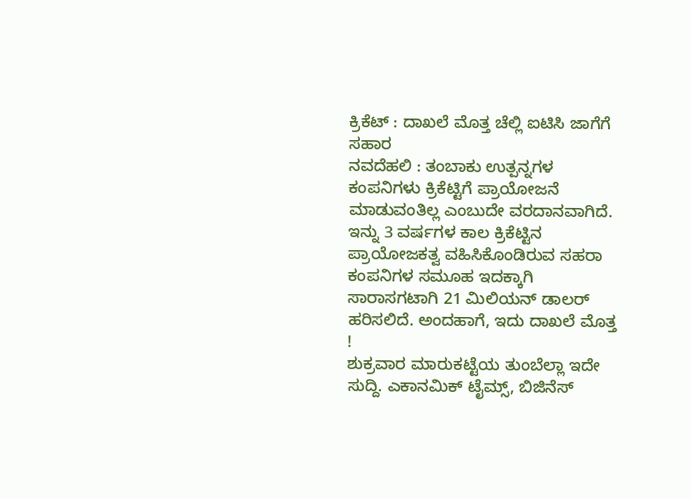ಕ್ರಿಕೆಟ್ : ದಾಖಲೆ ಮೊತ್ತ ಚೆಲ್ಲಿ ಐಟಿಸಿ ಜಾಗೆಗೆ ಸಹಾರ
ನವದೆಹಲಿ : ತಂಬಾಕು ಉತ್ಪನ್ನಗಳ ಕಂಪನಿಗಳು ಕ್ರಿಕೆಟ್ಟಿಗೆ ಪ್ರಾಯೋಜನೆ ಮಾಡುವಂತಿಲ್ಲ ಎಂಬುದೇ ವರದಾನವಾಗಿದೆ. ಇನ್ನು 3 ವರ್ಷಗಳ ಕಾಲ ಕ್ರಿಕೆಟ್ಟಿನ ಪ್ರಾಯೋಜಕತ್ವ ವಹಿಸಿಕೊಂಡಿರುವ ಸಹರಾ ಕಂಪನಿಗಳ ಸಮೂಹ ಇದಕ್ಕಾಗಿ ಸಾರಾಸಗಟಾಗಿ 21 ಮಿಲಿಯನ್ ಡಾಲರ್ ಹರಿಸಲಿದೆ. ಅಂದಹಾಗೆ, ಇದು ದಾಖಲೆ ಮೊತ್ತ !
ಶುಕ್ರವಾರ ಮಾರುಕಟ್ಟೆಯ ತುಂಬೆಲ್ಲಾ ಇದೇ ಸುದ್ದಿ. ಎಕಾನಮಿಕ್ ಟೈಮ್ಸ್, ಬಿಜಿನೆಸ್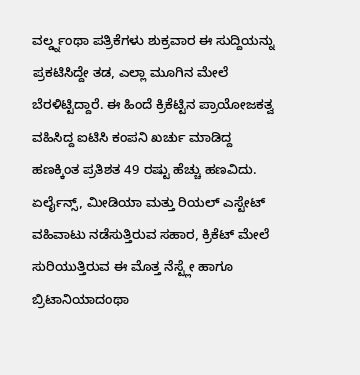ವರ್ಲ್ಡ್ನಂಥಾ ಪತ್ರಿಕೆಗಳು ಶುಕ್ರವಾರ ಈ ಸುದ್ದಿಯನ್ನು ಪ್ರಕಟಿಸಿದ್ದೇ ತಡ, ಎಲ್ಲಾ ಮೂಗಿನ ಮೇಲೆ ಬೆರಳಿಟ್ಟಿದ್ದಾರೆ. ಈ ಹಿಂದೆ ಕ್ರಿಕೆಟ್ಟಿನ ಪ್ರಾಯೋಜಕತ್ವ ವಹಿಸಿದ್ದ ಐಟಿಸಿ ಕಂಪನಿ ಖರ್ಚು ಮಾಡಿದ್ದ ಹಣಕ್ಕಿಂತ ಪ್ರತಿಶತ 49 ರಷ್ಟು ಹೆಚ್ಚು ಹಣವಿದು. ಏರ್ಲೈನ್ಸ್, ಮೀಡಿಯಾ ಮತ್ತು ರಿಯಲ್ ಎಸ್ಟೇಟ್ ವಹಿವಾಟು ನಡೆಸುತ್ತಿರುವ ಸಹಾರ, ಕ್ರಿಕೆಟ್ ಮೇಲೆ ಸುರಿಯುತ್ತಿರುವ ಈ ಮೊತ್ತ ನೆಸ್ಟ್ಲೇ ಹಾಗೂ ಬ್ರಿಟಾನಿಯಾದಂಥಾ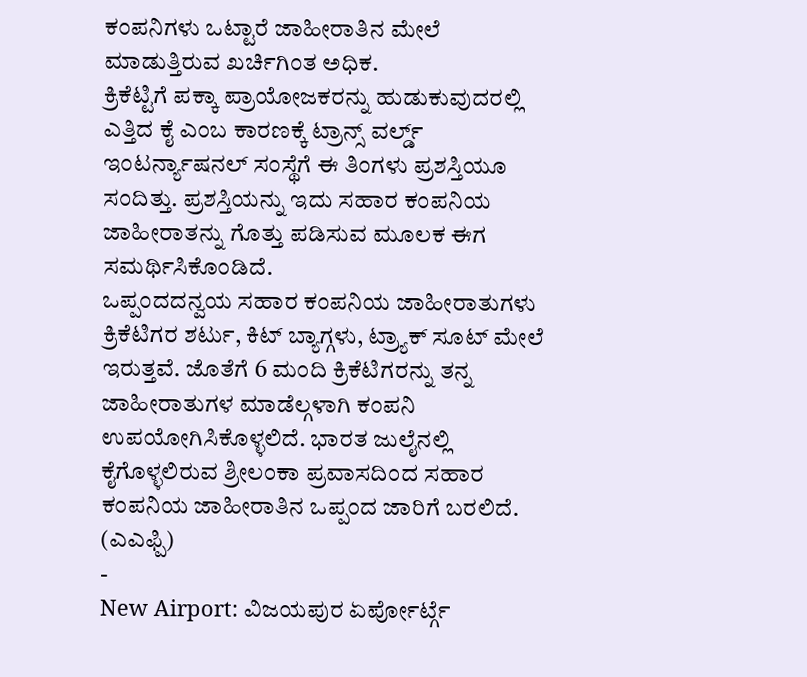ಕಂಪನಿಗಳು ಒಟ್ಟಾರೆ ಜಾಹೀರಾತಿನ ಮೇಲೆ ಮಾಡುತ್ತಿರುವ ಖರ್ಚಿಗಿಂತ ಅಧಿಕ.
ಕ್ರಿಕೆಟ್ಟಿಗೆ ಪಕ್ಕಾ ಪ್ರಾಯೋಜಕರನ್ನು ಹುಡುಕುವುದರಲ್ಲಿ ಎತ್ತಿದ ಕೈ ಎಂಬ ಕಾರಣಕ್ಕೆ ಟ್ರಾನ್ಸ್ ವರ್ಲ್ಡ್ ಇಂಟರ್ನ್ಯಾಷನಲ್ ಸಂಸ್ಥೆಗೆ ಈ ತಿಂಗಳು ಪ್ರಶಸ್ತಿಯೂ ಸಂದಿತ್ತು. ಪ್ರಶಸ್ತಿಯನ್ನು ಇದು ಸಹಾರ ಕಂಪನಿಯ ಜಾಹೀರಾತನ್ನು ಗೊತ್ತು ಪಡಿಸುವ ಮೂಲಕ ಈಗ ಸಮರ್ಥಿಸಿಕೊಂಡಿದೆ.
ಒಪ್ಪಂದದನ್ವಯ ಸಹಾರ ಕಂಪನಿಯ ಜಾಹೀರಾತುಗಳು ಕ್ರಿಕೆಟಿಗರ ಶರ್ಟು, ಕಿಟ್ ಬ್ಯಾಗ್ಗಳು, ಟ್ರ್ಯಾಕ್ ಸೂಟ್ ಮೇಲೆ ಇರುತ್ತವೆ. ಜೊತೆಗೆ 6 ಮಂದಿ ಕ್ರಿಕೆಟಿಗರನ್ನು ತನ್ನ ಜಾಹೀರಾತುಗಳ ಮಾಡೆಲ್ಗಳಾಗಿ ಕಂಪನಿ ಉಪಯೋಗಿಸಿಕೊಳ್ಳಲಿದೆ. ಭಾರತ ಜುಲೈನಲ್ಲಿ ಕೈಗೊಳ್ಳಲಿರುವ ಶ್ರೀಲಂಕಾ ಪ್ರವಾಸದಿಂದ ಸಹಾರ ಕಂಪನಿಯ ಜಾಹೀರಾತಿನ ಒಪ್ಪಂದ ಜಾರಿಗೆ ಬರಲಿದೆ.
(ಎಎಫ್ಪಿ)
-
New Airport: ವಿಜಯಪುರ ಏರ್ಪೋರ್ಟ್ಗೆ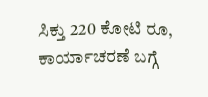ಸಿಕ್ತು 220 ಕೋಟಿ ರೂ, ಕಾರ್ಯಾಚರಣೆ ಬಗ್ಗೆ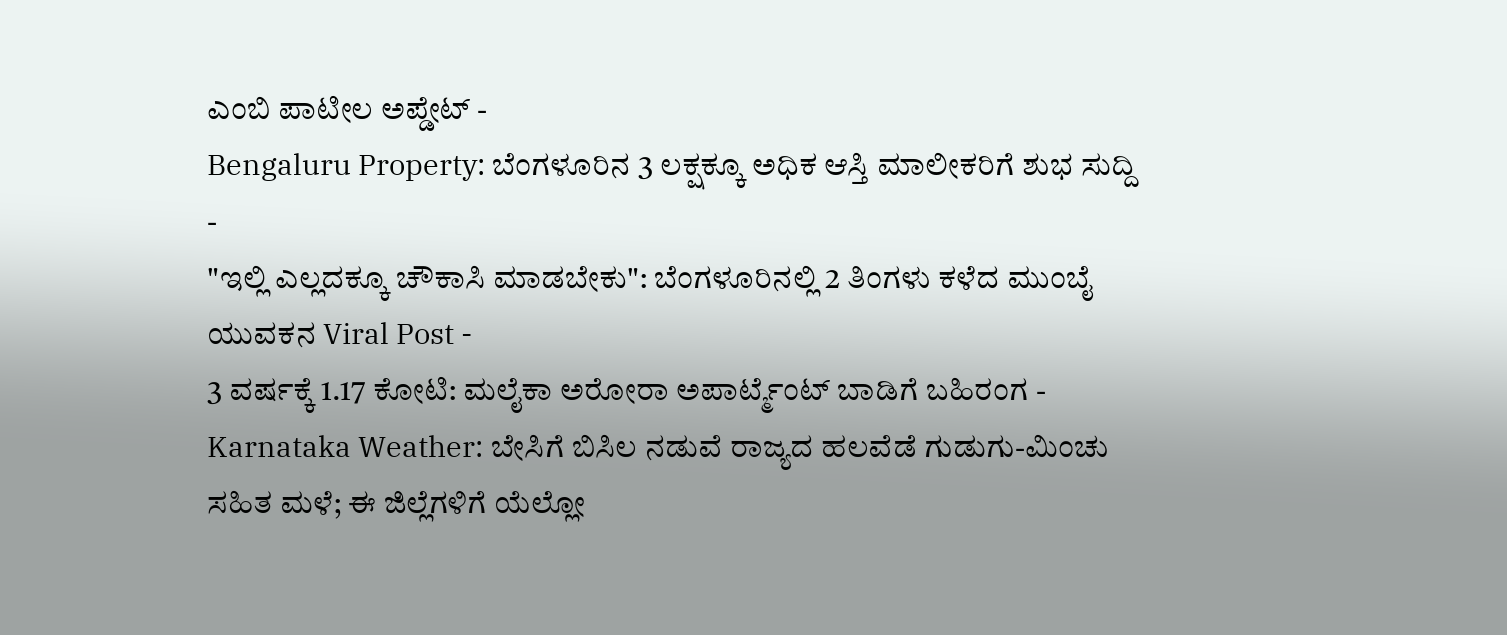ಎಂಬಿ ಪಾಟೀಲ ಅಪ್ಡೇಟ್ -
Bengaluru Property: ಬೆಂಗಳೂರಿನ 3 ಲಕ್ಷಕ್ಕೂ ಅಧಿಕ ಆಸ್ತಿ ಮಾಲೀಕರಿಗೆ ಶುಭ ಸುದ್ದಿ -
"ಇಲ್ಲಿ ಎಲ್ಲದಕ್ಕೂ ಚೌಕಾಸಿ ಮಾಡಬೇಕು": ಬೆಂಗಳೂರಿನಲ್ಲಿ 2 ತಿಂಗಳು ಕಳೆದ ಮುಂಬೈ ಯುವಕನ Viral Post -
3 ವರ್ಷಕ್ಕೆ 1.17 ಕೋಟಿ: ಮಲೈಕಾ ಅರೋರಾ ಅಪಾರ್ಟ್ಮೆಂಟ್ ಬಾಡಿಗೆ ಬಹಿರಂಗ -
Karnataka Weather: ಬೇಸಿಗೆ ಬಿಸಿಲ ನಡುವೆ ರಾಜ್ಯದ ಹಲವೆಡೆ ಗುಡುಗು-ಮಿಂಚು ಸಹಿತ ಮಳೆ; ಈ ಜಿಲ್ಲೆಗಳಿಗೆ ಯೆಲ್ಲೋ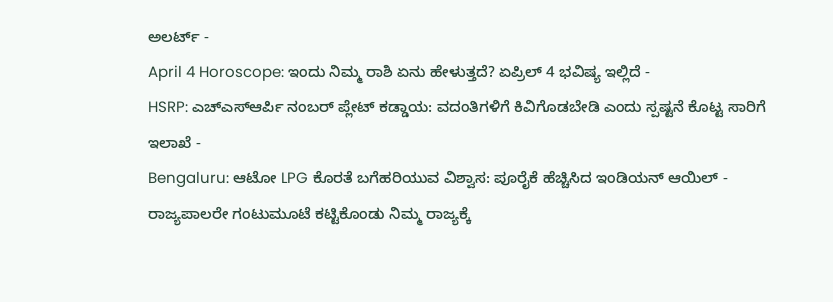ಅಲರ್ಟ್ -
April 4 Horoscope: ಇಂದು ನಿಮ್ಮ ರಾಶಿ ಏನು ಹೇಳುತ್ತದೆ? ಏಪ್ರಿಲ್ 4 ಭವಿಷ್ಯ ಇಲ್ಲಿದೆ -
HSRP: ಎಚ್ಎಸ್ಆರ್ಪಿ ನಂಬರ್ ಪ್ಲೇಟ್ ಕಡ್ಡಾಯ: ವದಂತಿಗಳಿಗೆ ಕಿವಿಗೊಡಬೇಡಿ ಎಂದು ಸ್ಪಷ್ಟನೆ ಕೊಟ್ಟ ಸಾರಿಗೆ ಇಲಾಖೆ -
Bengaluru: ಆಟೋ LPG ಕೊರತೆ ಬಗೆಹರಿಯುವ ವಿಶ್ವಾಸ: ಪೂರೈಕೆ ಹೆಚ್ಚಿಸಿದ ಇಂಡಿಯನ್ ಆಯಿಲ್ -
ರಾಜ್ಯಪಾಲರೇ ಗಂಟುಮೂಟೆ ಕಟ್ಟಿಕೊಂಡು ನಿಮ್ಮ ರಾಜ್ಯಕ್ಕೆ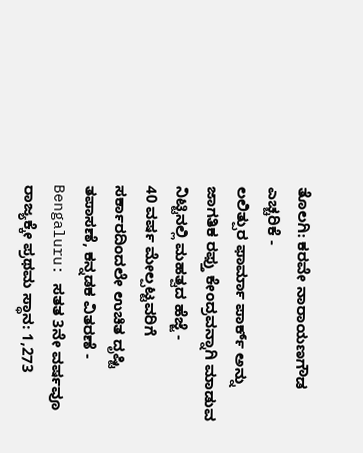ತೊಲಗಿ: ಕರವೇ ನಾರಾಯಣಗೌಡ ಎಚ್ಚರಿಕೆ -
ಲಲಿತ್ಪುರ ಫಾರ್ಮಾ ಪಾರ್ಕ್ ಅನ್ನು ಜಾಗತಿಕ ರಫ್ತು ಕೇಂದ್ರವನ್ನಾಗಿ ಮಾಡುವ ನಿಟ್ಟಿನಲ್ಲಿ ಮಹತ್ವದ ಹೆಜ್ಜೆ -
40 ವರ್ಷ ಮೇಲ್ಪಟ್ಟವರಿಗೆ ಸರ್ಕಾರದಿಂದಲೇ ಉಚಿತ ದೃಷ್ಟಿ ತಪಾಸಣೆ, ಕನ್ನಡಕ ವಿತರಣೆ -
Bengaluru: ಸತತ 3ನೇ ವರ್ಷವೂ ರಾಜ್ಯಕ್ಕೇ ಪ್ರಥಮ ಸ್ಥಾನ: 1,273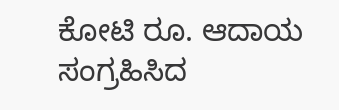ಕೋಟಿ ರೂ. ಆದಾಯ ಸಂಗ್ರಹಿಸಿದ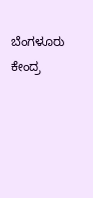ಬೆಂಗಳೂರು ಕೇಂದ್ರ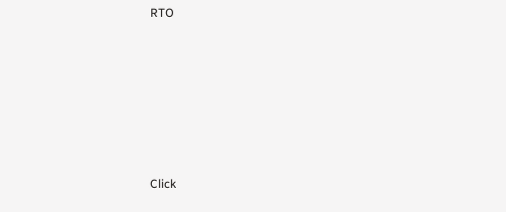RTO












Click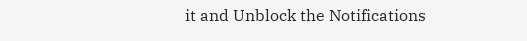it and Unblock the Notifications